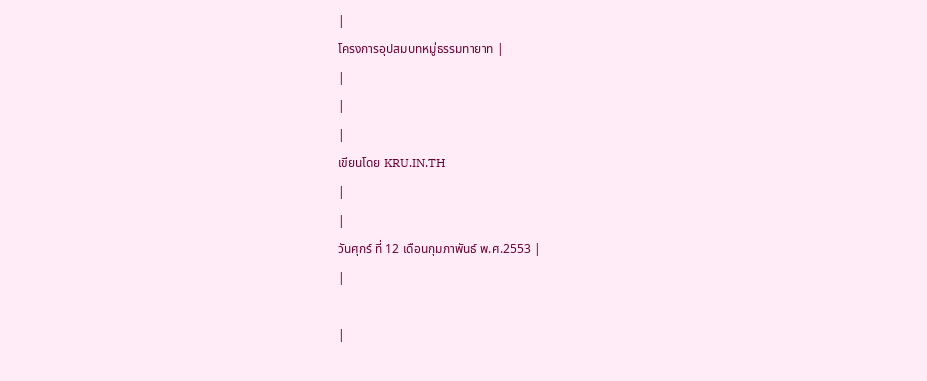|
โครงการอุปสมบทหมู่ธรรมทายาท |
|
|
|
เขียนโดย KRU.IN.TH
|
|
วันศุกร์ ที่ 12 เดือนกุมภาพันธ์ พ.ศ.2553 |
|

|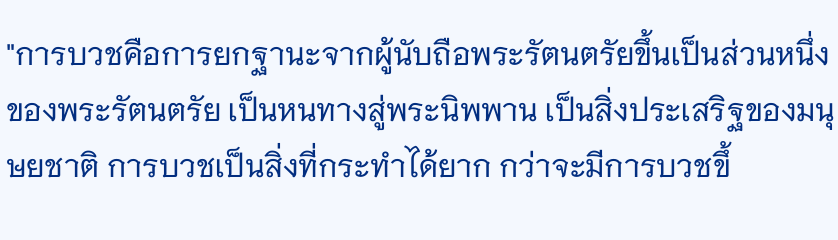"การบวชคือการยกฐานะจากผู้นับถือพระรัตนตรัยขึ้นเป็นส่วนหนึ่งของพระรัตนตรัย เป็นหนทางสู่พระนิพพาน เป็นสิ่งประเสริฐของมนุษยชาติ การบวชเป็นสิ่งที่กระทำได้ยาก กว่าจะมีการบวชขึ้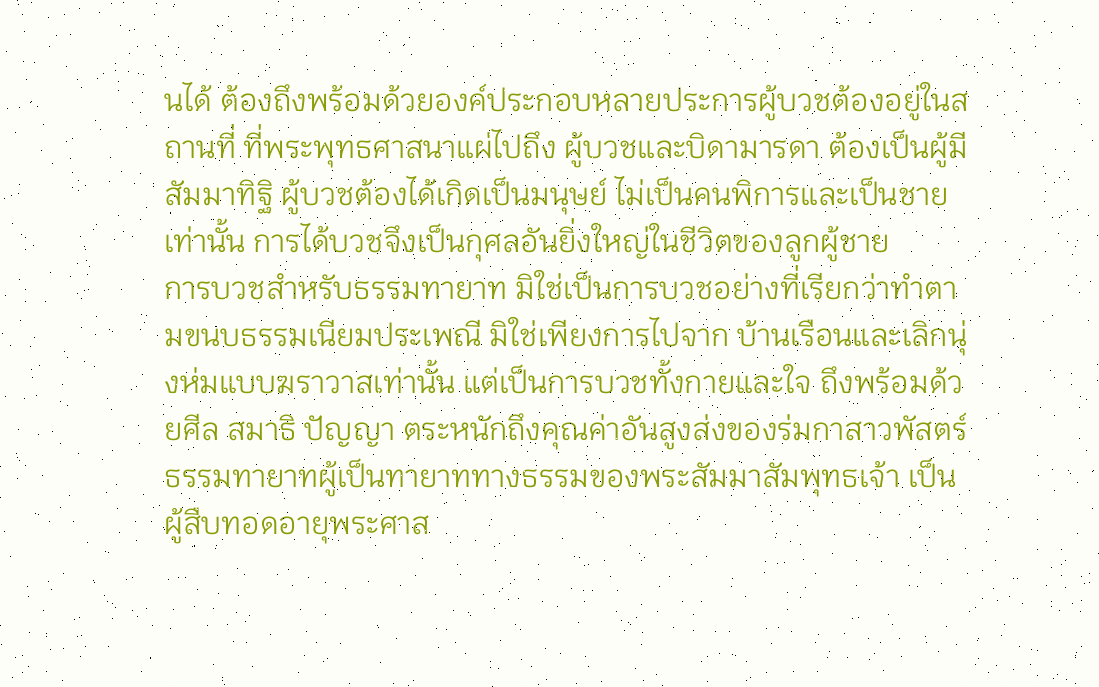นได้ ต้องถึงพร้อมด้วยองค์ประกอบหลายประการผู้บวชต้องอยู่ในสถานที่ ที่พระพุทธศาสนาแผ่ไปถึง ผู้บวชและบิดามารดา ต้องเป็นผู้มีสัมมาทิฐิ ผู้บวชต้องได้เกิดเป็นมนุษย์ ไม่เป็นคนพิการและเป็นชายเท่านั้น การได้บวชจึงเป็นกุศลอันยิ่งใหญ่ในชีวิตของลูกผู้ชาย
การบวชสำหรับธรรมทายาท มิใช่เป็นการบวชอย่างที่เรียกว่าทำตามขนบธรรมเนียมประเพณี มิใช่เพียงการไปจาก บ้านเรือนและเลิกนุ่งห่มแบบฆราวาสเท่านั้น แต่เป็นการบวชทั้งกายและใจ ถึงพร้อมด้วยศีล สมาธิ ปัญญา ตระหนักถึงคุณค่าอันสูงส่งของร่มกาสาวพัสตร์
ธรรมทายาทผู้เป็นทายาททางธรรมของพระสัมมาสัมพุทธเจ้า เป็นผู้สืบทอดอายุพระศาส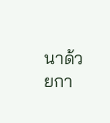นาด้วยกา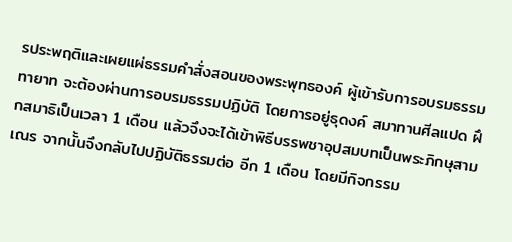รประพฤติและเผยแผ่ธรรมคำสั่งสอนของพระพุทธองค์ ผู้เข้ารับการอบรมธรรมทายาท จะต้องผ่านการอบรมธรรมปฏิบัติ โดยการอยู่ธุดงค์ สมาทานศีลแปด ฝึกสมาธิเป็นเวลา 1 เดือน แล้วจึงจะได้เข้าพิธีบรรพชาอุปสมบทเป็นพระภิกษุสามเณร จากนั้นจึงกลับไปปฏิบัติธรรมต่อ อีก 1 เดือน โดยมีกิจกรรม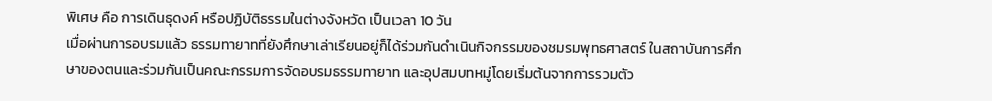พิเศษ คือ การเดินธุดงค์ หรือปฏิบัติธรรมในต่างจังหวัด เป็นเวลา 10 วัน
เมื่อผ่านการอบรมแล้ว ธรรมทายาทที่ยังศึกษาเล่าเรียนอยู่ก็ได้ร่วมกันดำเนินกิจกรรมของชมรมพุทธศาสตร์ ในสถาบันการศึกษาของตนและร่วมกันเป็นคณะกรรมการจัดอบรมธรรมทายาท และอุปสมบทหมู่โดยเริ่มต้นจากการรวมตัว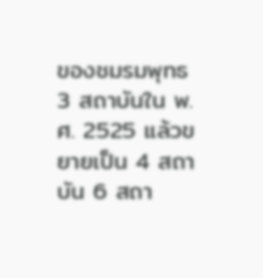ของชมรมพุทธ 3 สถาบันใน พ.ศ. 2525 แล้วขยายเป็น 4 สถาบัน 6 สถา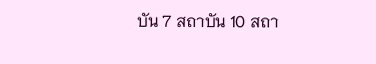บัน 7 สถาบัน 10 สถา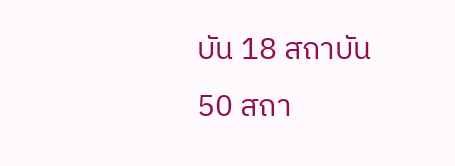บัน 18 สถาบัน 50 สถา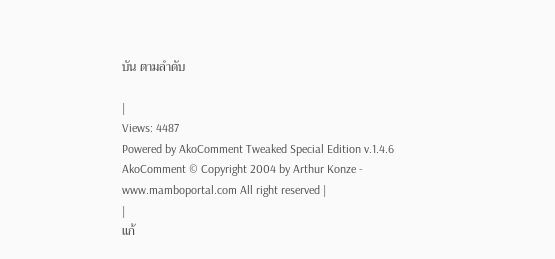บัน ตามลำดับ

|
Views: 4487
Powered by AkoComment Tweaked Special Edition v.1.4.6 AkoComment © Copyright 2004 by Arthur Konze - www.mamboportal.com All right reserved |
|
แก้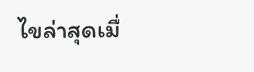ไขล่าสุดเมื่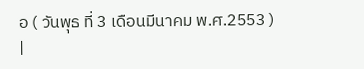อ ( วันพุธ ที่ 3 เดือนมีนาคม พ.ศ.2553 )
|